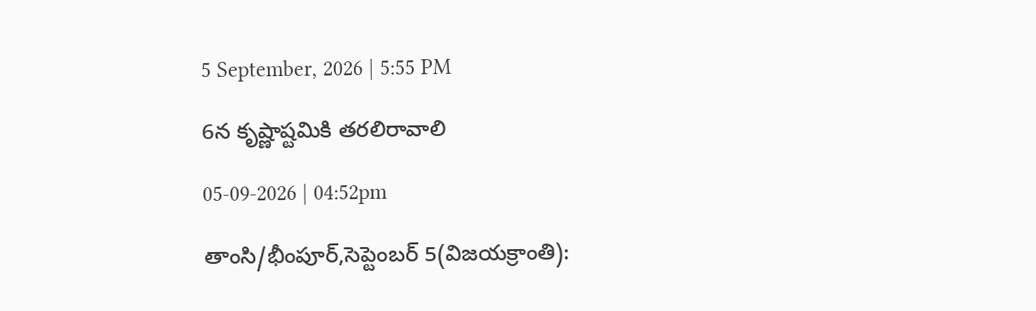5 September, 2026 | 5:55 PM

6న కృష్ణాష్టమికి తరలిరావాలి

05-09-2026 | 04:52pm

తాంసి/భీంపూర్,సెప్టెంబర్ 5(విజయక్రాంతి):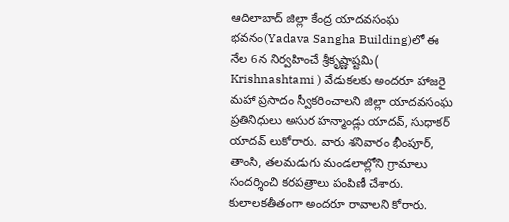ఆదిలాబాద్ జిల్లా కేంద్ర యాదవసంఘ భవనం(Yadava Sangha Building)లో ఈ నేల 6న నిర్వహించే శ్రీకృష్ణాష్టమి( Krishnashtami ) వేడుకలకు అందరూ హాజరై మహా ప్రసాదం స్వీకరించాలని జిల్లా యాదవసంఘ ప్రతినిధులు అసుర హన్మాండ్లు యాదవ్, సుధాకర్ యాదవ్ లుకోరారు. వారు శనివారం భీంపూర్, తాంసి, తలమడుగు మండలాల్లోని గ్రామాలు సందర్శించి కరపత్రాలు పంపిణీ చేశారు. కులాలకతీతంగా అందరూ రావాలని కోరారు.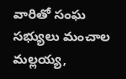వారితో సంఘ సభ్యులు మంచాల మల్లయ్య,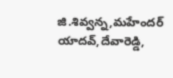జి.శివ్వన్న,మహేందర్ యాదవ్,దేవారెడ్డి,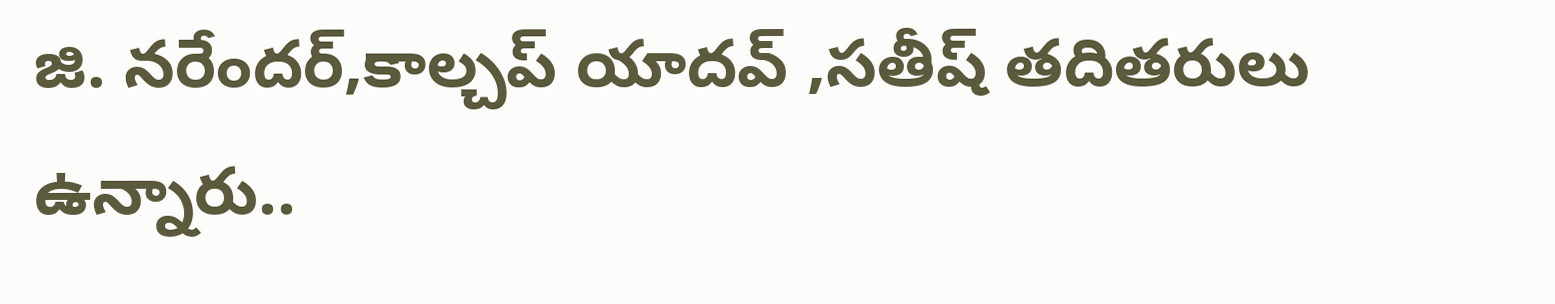జి. నరేందర్,కాల్చప్ యాదవ్ ,సతీష్ తదితరులు ఉన్నారు..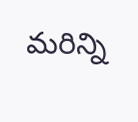మరిన్ని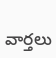వార్తలు